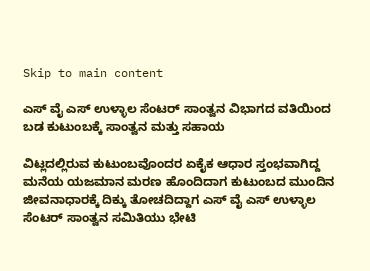Skip to main content

ಎಸ್ ವೈ ಎಸ್ ಉಳ್ಳಾಲ ಸೆಂಟರ್ ಸಾಂತ್ವನ ವಿಭಾಗದ ವತಿಯಿಂದ ಬಡ ಕುಟುಂಬಕ್ಕೆ ಸಾಂತ್ವನ ಮತ್ತು ಸಹಾಯ

ವಿಟ್ಲದಲ್ಲಿರುವ ಕುಟುಂಬವೊಂದರ ಏಕೈಕ ಆಧಾರ ಸ್ತಂಭವಾಗಿದ್ದ ಮನೆಯ ಯಜಮಾನ ಮರಣ ಹೊಂದಿದಾಗ ಕುಟುಂಬದ ಮುಂದಿನ ಜೀವನಾಧಾರಕ್ಕೆ ದಿಕ್ಕು ತೋಚದಿದ್ದಾಗ ಎಸ್ ವೈ ಎಸ್ ಉಳ್ಳಾಲ ಸೆಂಟರ್ ಸಾಂತ್ವನ ಸಮಿತಿಯು ಭೇಟಿ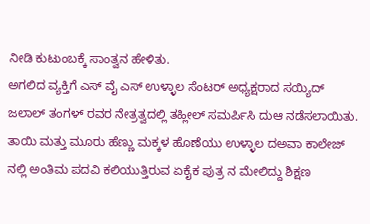ನೀಡಿ ಕುಟುಂಬಕ್ಕೆ ಸಾಂತ್ವನ ಹೇಳಿತು.
ಅಗಲಿದ ವ್ಯಕ್ತಿಗೆ ಎಸ್ ವೈ ಎಸ್ ಉಳ್ಳಾಲ ಸೆಂಟರ್ ಅಧ್ಯಕ್ಷರಾದ ಸಯ್ಯಿದ್ ಜಲಾಲ್ ತಂಗಳ್ ರವರ ನೇತ್ರತ್ವದಲ್ಲಿ ತಹ್ಲೀಲ್ ಸಮರ್ಪಿಸಿ ದುಆ ನಡೆಸಲಾಯಿತು.
ತಾಯಿ ಮತ್ತು ಮೂರು ಹೆಣ್ಣು ಮಕ್ಕಳ ಹೊಣೆಯು ಉಳ್ಳಾಲ ದಅವಾ ಕಾಲೇಜ್ ನಲ್ಲಿ ಅಂತಿಮ ಪದವಿ ಕಲಿಯುತ್ತಿರುವ ಏಕೈಕ ಪುತ್ರ ನ ಮೇಲಿದ್ದು ಶಿಕ್ಷಣ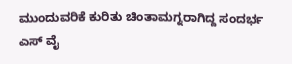ಮುಂದುವರಿಕೆ ಕುರಿತು ಚಿಂತಾಮಗ್ನರಾಗಿದ್ದ ಸಂದರ್ಭ  ಎಸ್ ವೈ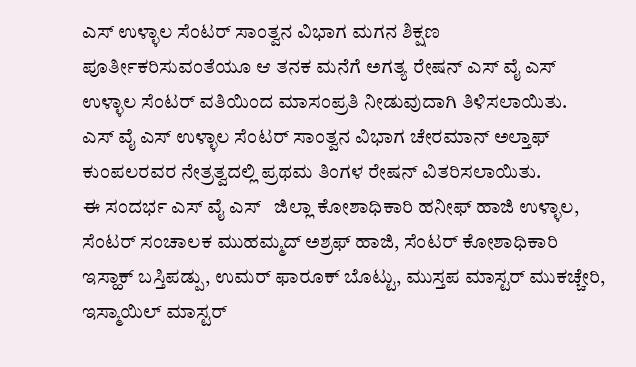ಎಸ್ ಉಳ್ಳಾಲ ಸೆಂಟರ್ ಸಾಂತ್ವನ ವಿಭಾಗ ಮಗನ ಶಿಕ್ಷಣ ಪೂರ್ತೀಕರಿಸುವಂತೆಯೂ ಆ ತನಕ ಮನೆಗೆ ಅಗತ್ಯ ರೇಷನ್ ಎಸ್ ವೈ ಎಸ್ ಉಳ್ಳಾಲ ಸೆಂಟರ್ ವತಿಯಿಂದ ಮಾಸಂಪ್ರತಿ ನೀಡುವುದಾಗಿ ತಿಳಿಸಲಾಯಿತು.
ಎಸ್ ವೈ ಎಸ್ ಉಳ್ಳಾಲ ಸೆಂಟರ್ ಸಾಂತ್ವನ ವಿಭಾಗ ಚೇರಮಾನ್ ಅಲ್ತಾಫ್ ಕುಂಪಲರವರ ನೇತ್ರತ್ವದಲ್ಲಿ ಪ್ರಥಮ ತಿಂಗಳ ರೇಷನ್ ವಿತರಿಸಲಾಯಿತು.
ಈ ಸಂದರ್ಭ ಎಸ್ ವೈ ಎಸ್   ಜಿಲ್ಲಾ ಕೋಶಾಧಿಕಾರಿ ಹನೀಫ್ ಹಾಜಿ ಉಳ್ಳಾಲ, ಸೆಂಟರ್ ಸಂಚಾಲಕ ಮುಹಮ್ಮದ್ ಅಶ್ರಫ್ ಹಾಜಿ, ಸೆಂಟರ್ ಕೋಶಾಧಿಕಾರಿ ಇಸ್ಹಾಕ್ ಬಸ್ತಿಪಡ್ಪು, ಉಮರ್ ಫಾರೂಕ್ ಬೊಟ್ಟು, ಮುಸ್ತಪ ಮಾಸ್ಟರ್ ಮುಕಚ್ಚೇರಿ, ಇಸ್ಮಾಯಿಲ್ ಮಾಸ್ಟರ್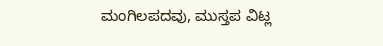ಮಂಗಿಲಪದವು, ಮುಸ್ತಪ ವಿಟ್ಲ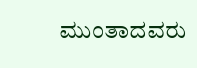ಮುಂತಾದವರು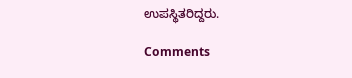ಉಪಸ್ಥಿತರಿದ್ದರು.

Comments